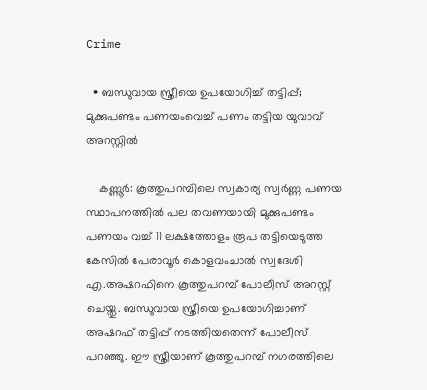Crime

  • ബന്ധുവായ സ്ത്രീയെ ഉപയോഗിച്ച് തട്ടിപ്പ്; മുക്കുപണ്ടം പണയംവെച്ച് പണം തട്ടിയ യുവാവ് അറസ്റ്റില്‍

    കണ്ണൂര്‍: കൂത്തുപറമ്പിലെ സ്വകാര്യ സ്വര്‍ണ്ണ പണയ സ്ഥാപനത്തില്‍ പല തവണയായി മുക്കുപണ്ടം പണയം വച്ച് 11 ലക്ഷത്തോളം രൂപ തട്ടിയെടുത്ത കേസില്‍ പേരാവൂര്‍ കൊളവംചാല്‍ സ്വദേശി എ.അഷറഫിനെ കൂത്തുപറമ്പ് പോലീസ് അറസ്റ്റ് ചെയ്തു. ബന്ധുവായ സ്ത്രീയെ ഉപയോഗിച്ചാണ് അഷറഫ് തട്ടിപ്പ് നടത്തിയതെന്ന് പോലീസ് പറഞ്ഞു. ഈ സ്ത്രീയാണ് കൂത്തുപറമ്പ് നഗരത്തിലെ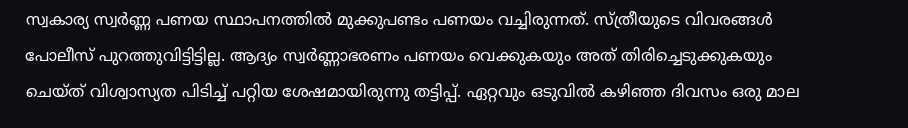സ്വകാര്യ സ്വര്‍ണ്ണ പണയ സ്ഥാപനത്തില്‍ മുക്കുപണ്ടം പണയം വച്ചിരുന്നത്. സ്ത്രീയുടെ വിവരങ്ങള്‍ പോലീസ് പുറത്തുവിട്ടിട്ടില്ല. ആദ്യം സ്വര്‍ണ്ണാഭരണം പണയം വെക്കുകയും അത് തിരിച്ചെടുക്കുകയും ചെയ്ത് വിശ്വാസ്യത പിടിച്ച് പറ്റിയ ശേഷമായിരുന്നു തട്ടിപ്പ്. ഏറ്റവും ഒടുവില്‍ കഴിഞ്ഞ ദിവസം ഒരു മാല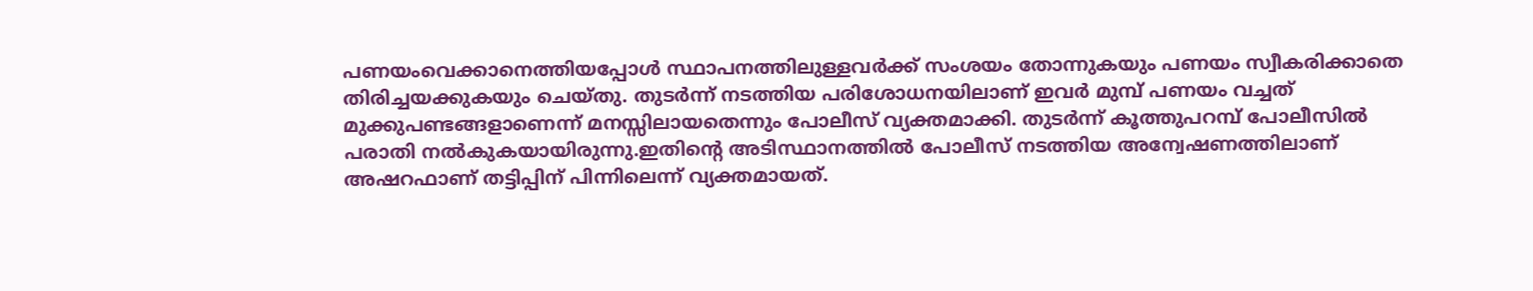പണയംവെക്കാനെത്തിയപ്പോള്‍ സ്ഥാപനത്തിലുള്ളവര്‍ക്ക് സംശയം തോന്നുകയും പണയം സ്വീകരിക്കാതെ തിരിച്ചയക്കുകയും ചെയ്തു. തുടര്‍ന്ന് നടത്തിയ പരിശോധനയിലാണ് ഇവര്‍ മുമ്പ് പണയം വച്ചത് മുക്കുപണ്ടങ്ങളാണെന്ന് മനസ്സിലായതെന്നും പോലീസ് വ്യക്തമാക്കി. തുടര്‍ന്ന് കൂത്തുപറമ്പ് പോലീസില്‍ പരാതി നല്‍കുകയായിരുന്നു.ഇതിന്റെ അടിസ്ഥാനത്തില്‍ പോലീസ് നടത്തിയ അന്വേഷണത്തിലാണ് അഷറഫാണ് തട്ടിപ്പിന് പിന്നിലെന്ന് വ്യക്തമായത്.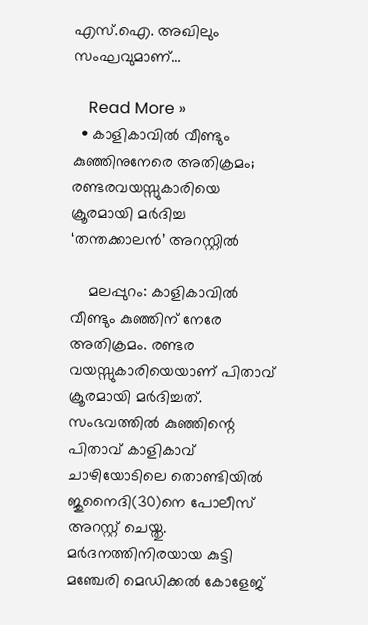എസ്.ഐ. അഖിലും സംഘവുമാണ്…

    Read More »
  • കാളികാവില്‍ വീണ്ടും കുഞ്ഞിനുനേരെ അതിക്രമം; രണ്ടരവയസ്സുകാരിയെ ക്രൂരമായി മര്‍ദിച്ച ‘തന്തക്കാലന്‍’ അറസ്റ്റില്‍

    മലപ്പുറം: കാളികാവില്‍ വീണ്ടും കുഞ്ഞിന് നേരേ അതിക്രമം. രണ്ടര വയസ്സുകാരിയെയാണ് പിതാവ് ക്രൂരമായി മര്‍ദിച്ചത്. സംഭവത്തില്‍ കുഞ്ഞിന്റെ പിതാവ് കാളികാവ് ചാഴിയോടിലെ തൊണ്ടിയില്‍ ജുനൈദി(30)നെ പോലീസ് അറസ്റ്റ് ചെയ്തു. മര്‍ദനത്തിനിരയായ കുട്ടി മഞ്ചേരി മെഡിക്കല്‍ കോളേജ്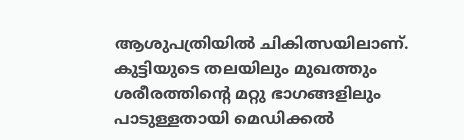ആശുപത്രിയില്‍ ചികിത്സയിലാണ്. കുട്ടിയുടെ തലയിലും മുഖത്തും ശരീരത്തിന്റെ മറ്റു ഭാഗങ്ങളിലും പാടുള്ളതായി മെഡിക്കല്‍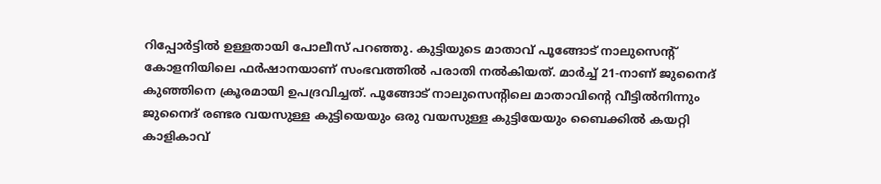റിപ്പോര്‍ട്ടില്‍ ഉള്ളതായി പോലീസ് പറഞ്ഞു. കുട്ടിയുടെ മാതാവ് പൂങ്ങോട് നാലുസെന്റ് കോളനിയിലെ ഫര്‍ഷാനയാണ് സംഭവത്തില്‍ പരാതി നല്‍കിയത്. മാര്‍ച്ച് 21-നാണ് ജുനൈദ് കുഞ്ഞിനെ ക്രൂരമായി ഉപദ്രവിച്ചത്. പൂങ്ങോട് നാലുസെന്റിലെ മാതാവിന്റെ വീട്ടില്‍നിന്നും ജുനൈദ് രണ്ടര വയസുള്ള കുട്ടിയെയും ഒരു വയസുള്ള കുട്ടിയേയും ബൈക്കില്‍ കയറ്റി കാളികാവ്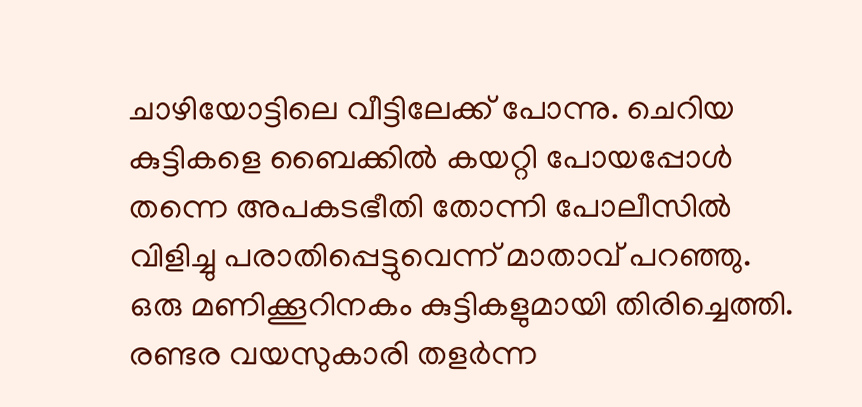ചാഴിയോട്ടിലെ വീട്ടിലേക്ക് പോന്നു. ചെറിയ കുട്ടികളെ ബൈക്കില്‍ കയറ്റി പോയപ്പോള്‍ തന്നെ അപകടഭീതി തോന്നി പോലീസില്‍ വിളിച്ചു പരാതിപ്പെട്ടുവെന്ന് മാതാവ് പറഞ്ഞു. ഒരു മണിക്കൂറിനകം കുട്ടികളുമായി തിരിച്ചെത്തി. രണ്ടര വയസുകാരി തളര്‍ന്ന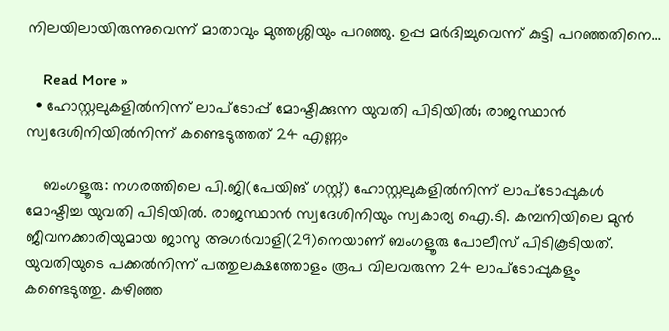നിലയിലായിരുന്നുവെന്ന് മാതാവും മുത്തശ്ശിയും പറഞ്ഞു. ഉപ്പ മര്‍ദിച്ചുവെന്ന് കുട്ടി പറഞ്ഞതിനെ…

    Read More »
  • ഹോസ്റ്റലുകളില്‍നിന്ന് ലാപ്ടോപ്പ് മോഷ്ടിക്കുന്ന യുവതി പിടിയില്‍; രാജസ്ഥാന്‍ സ്വദേശിനിയില്‍നിന്ന് കണ്ടെടുത്തത് 24 എണ്ണം

    ബംഗളൂരു: നഗരത്തിലെ പി.ജി(പേയിങ് ഗസ്റ്റ്) ഹോസ്റ്റലുകളില്‍നിന്ന് ലാപ്ടോപ്പുകള്‍ മോഷ്ടിച്ച യുവതി പിടിയില്‍. രാജസ്ഥാന്‍ സ്വദേശിനിയും സ്വകാര്യ ഐ.ടി. കമ്പനിയിലെ മുന്‍ ജീവനക്കാരിയുമായ ജാസു അഗര്‍വാളി(29)നെയാണ് ബംഗളൂരു പോലീസ് പിടികൂടിയത്. യുവതിയുടെ പക്കല്‍നിന്ന് പത്തുലക്ഷത്തോളം രൂപ വിലവരുന്ന 24 ലാപ്ടോപ്പുകളും കണ്ടെടുത്തു. കഴിഞ്ഞ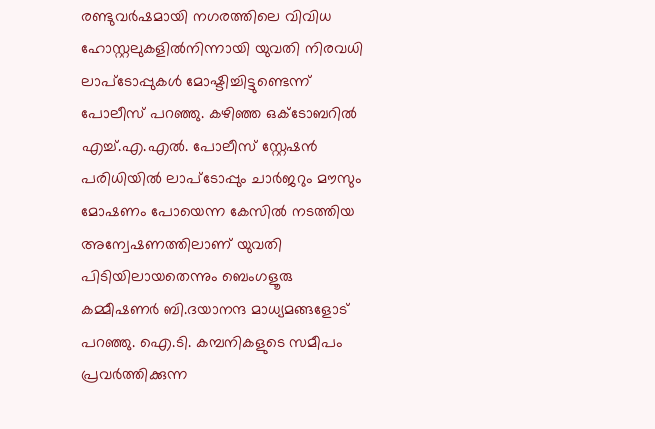രണ്ടുവര്‍ഷമായി നഗരത്തിലെ വിവിധ ഹോസ്റ്റലുകളില്‍നിന്നായി യുവതി നിരവധി ലാപ്ടോപ്പുകള്‍ മോഷ്ടിച്ചിട്ടുണ്ടെന്ന് പോലീസ് പറഞ്ഞു. കഴിഞ്ഞ ഒക്ടോബറില്‍ എച്ച്.എ.എല്‍. പോലീസ് സ്റ്റേഷന്‍ പരിധിയില്‍ ലാപ്ടോപ്പും ചാര്‍ജറും മൗസും മോഷണം പോയെന്ന കേസില്‍ നടത്തിയ അന്വേഷണത്തിലാണ് യുവതി പിടിയിലായതെന്നും ബെംഗളൂരു കമ്മീഷണര്‍ ബി.ദയാനന്ദ മാധ്യമങ്ങളോട് പറഞ്ഞു. ഐ.ടി. കമ്പനികളുടെ സമീപം പ്രവര്‍ത്തിക്കുന്ന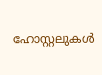ഹോസ്റ്റലുകള്‍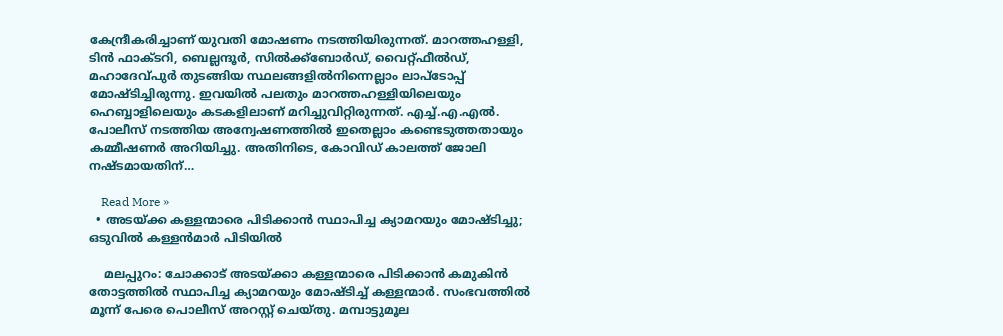കേന്ദ്രീകരിച്ചാണ് യുവതി മോഷണം നടത്തിയിരുന്നത്. മാറത്തഹള്ളി, ടിന്‍ ഫാക്ടറി, ബെല്ലന്ദൂര്‍, സില്‍ക്ക്ബോര്‍ഡ്, വൈറ്റ്ഫീല്‍ഡ്, മഹാദേവ്പുര്‍ തുടങ്ങിയ സ്ഥലങ്ങളില്‍നിന്നെല്ലാം ലാപ്ടോപ്പ് മോഷ്ടിച്ചിരുന്നു. ഇവയില്‍ പലതും മാറത്തഹള്ളിയിലെയും ഹെബ്ബാളിലെയും കടകളിലാണ് മറിച്ചുവിറ്റിരുന്നത്. എച്ച്.എ.എല്‍. പോലീസ് നടത്തിയ അന്വേഷണത്തില്‍ ഇതെല്ലാം കണ്ടെടുത്തതായും കമ്മീഷണര്‍ അറിയിച്ചു. അതിനിടെ, കോവിഡ് കാലത്ത് ജോലി നഷ്ടമായതിന്…

    Read More »
  • അടയ്ക്ക കള്ളന്മാരെ പിടിക്കാന്‍ സ്ഥാപിച്ച ക്യാമറയും മോഷ്ടിച്ചു; ഒടുവില്‍ കള്ളന്‍മാര്‍ പിടിയില്‍

    മലപ്പുറം: ചോക്കാട് അടയ്ക്കാ കള്ളന്മാരെ പിടിക്കാന്‍ കമുകിന്‍ തോട്ടത്തില്‍ സ്ഥാപിച്ച ക്യാമറയും മോഷ്ടിച്ച് കള്ളന്മാര്‍. സംഭവത്തില്‍ മൂന്ന് പേരെ പൊലീസ് അറസ്റ്റ് ചെയ്തു. മമ്പാട്ടുമൂല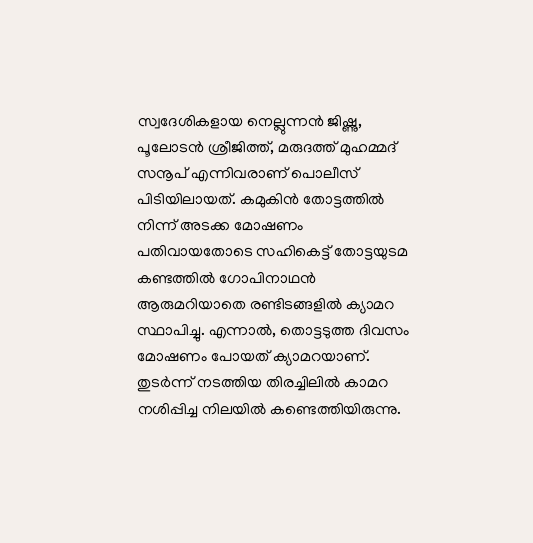സ്വദേശികളായ നെല്ലുന്നന്‍ ജിഷ്ണു, പൂലോടന്‍ ശ്രീജിത്ത്, മരുദത്ത് മുഹമ്മദ് സനൂപ് എന്നിവരാണ് പൊലീസ് പിടിയിലായത്. കമുകിന്‍ തോട്ടത്തില്‍ നിന്ന് അടക്ക മോഷണം പതിവായതോടെ സഹികെട്ട് തോട്ടയുടമ കണ്ടത്തില്‍ ഗോപിനാഥന്‍ ആരുമറിയാതെ രണ്ടിടങ്ങളില്‍ ക്യാമറ സ്ഥാപിച്ചു. എന്നാല്‍, തൊട്ടടുത്ത ദിവസം മോഷണം പോയത് ക്യാമറയാണ്. തുടര്‍ന്ന് നടത്തിയ തിരച്ചിലില്‍ കാമറ നശിപ്പിച്ച നിലയില്‍ കണ്ടെത്തിയിരുന്നു.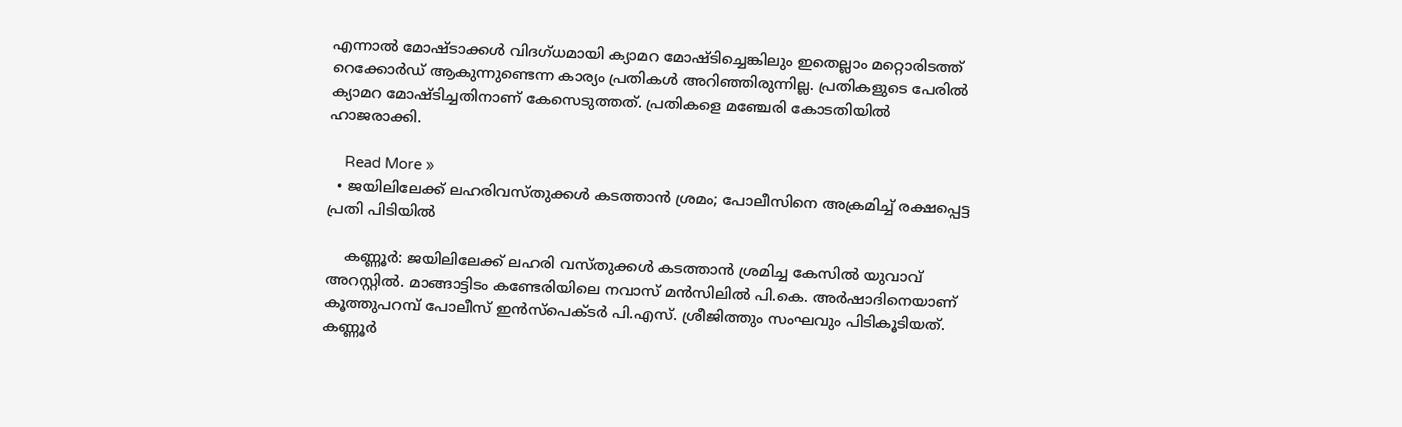എന്നാല്‍ മോഷ്ടാക്കള്‍ വിദഗ്ധമായി ക്യാമറ മോഷ്ടിച്ചെങ്കിലും ഇതെല്ലാം മറ്റൊരിടത്ത് റെക്കോര്‍ഡ് ആകുന്നുണ്ടെന്ന കാര്യം പ്രതികള്‍ അറിഞ്ഞിരുന്നില്ല. പ്രതികളുടെ പേരില്‍ ക്യാമറ മോഷ്ടിച്ചതിനാണ് കേസെടുത്തത്. പ്രതികളെ മഞ്ചേരി കോടതിയില്‍ ഹാജരാക്കി.

    Read More »
  • ജയിലിലേക്ക് ലഹരിവസ്തുക്കള്‍ കടത്താന്‍ ശ്രമം; പോലീസിനെ അക്രമിച്ച് രക്ഷപ്പെട്ട പ്രതി പിടിയില്‍

    കണ്ണൂര്‍: ജയിലിലേക്ക് ലഹരി വസ്തുക്കള്‍ കടത്താന്‍ ശ്രമിച്ച കേസില്‍ യുവാവ് അറസ്റ്റില്‍. മാങ്ങാട്ടിടം കണ്ടേരിയിലെ നവാസ് മന്‍സിലില്‍ പി.കെ. അര്‍ഷാദിനെയാണ് കൂത്തുപറമ്പ് പോലീസ് ഇന്‍സ്‌പെക്ടര്‍ പി.എസ്. ശ്രീജിത്തും സംഘവും പിടികൂടിയത്. കണ്ണൂര്‍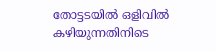തോട്ടടയില്‍ ഒളിവില്‍ കഴിയുന്നതിനിടെ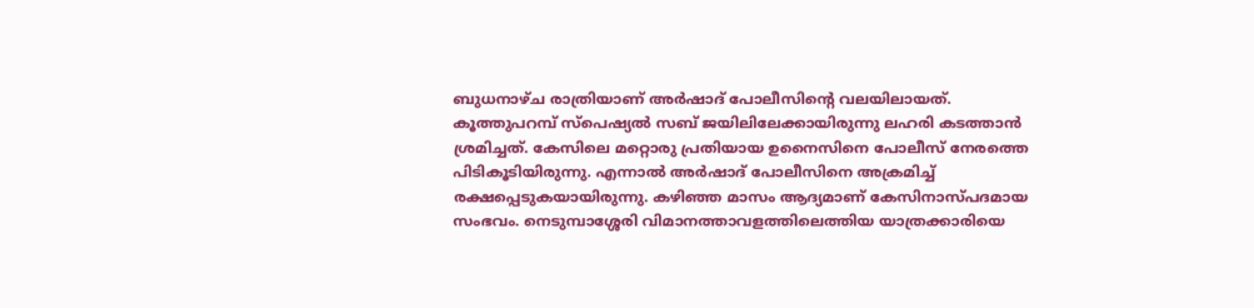ബുധനാഴ്ച രാത്രിയാണ് അര്‍ഷാദ് പോലീസിന്റെ വലയിലായത്. കൂത്തുപറമ്പ് സ്‌പെഷ്യല്‍ സബ് ജയിലിലേക്കായിരുന്നു ലഹരി കടത്താന്‍ ശ്രമിച്ചത്. കേസിലെ മറ്റൊരു പ്രതിയായ ഉനൈസിനെ പോലീസ് നേരത്തെ പിടികൂടിയിരുന്നു. എന്നാല്‍ അര്‍ഷാദ് പോലീസിനെ അക്രമിച്ച് രക്ഷപ്പെടുകയായിരുന്നു. കഴിഞ്ഞ മാസം ആദ്യമാണ് കേസിനാസ്പദമായ സംഭവം. നെടുമ്പാശ്ശേരി വിമാനത്താവളത്തിലെത്തിയ യാത്രക്കാരിയെ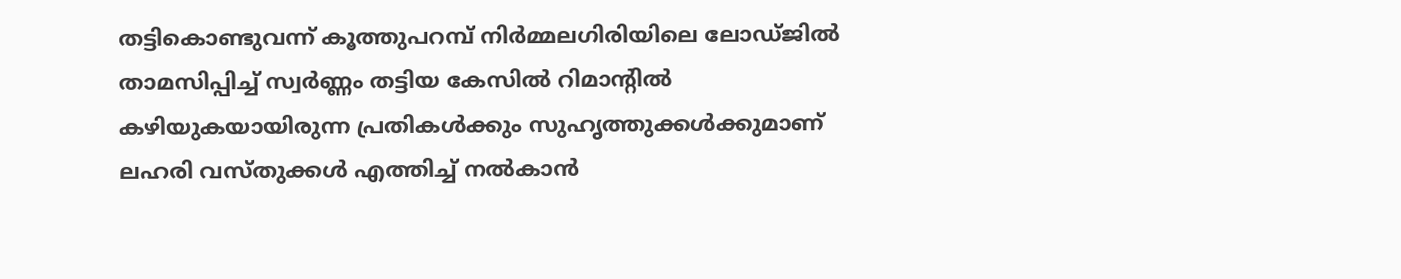തട്ടികൊണ്ടുവന്ന് കൂത്തുപറമ്പ് നിര്‍മ്മലഗിരിയിലെ ലോഡ്ജില്‍ താമസിപ്പിച്ച് സ്വര്‍ണ്ണം തട്ടിയ കേസില്‍ റിമാന്റില്‍ കഴിയുകയായിരുന്ന പ്രതികള്‍ക്കും സുഹൃത്തുക്കള്‍ക്കുമാണ് ലഹരി വസ്തുക്കള്‍ എത്തിച്ച് നല്‍കാന്‍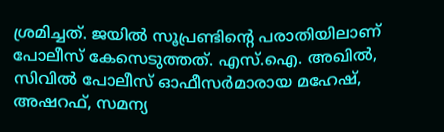ശ്രമിച്ചത്. ജയില്‍ സൂപ്രണ്ടിന്റെ പരാതിയിലാണ് പോലീസ് കേസെടുത്തത്. എസ്.ഐ. അഖില്‍, സിവില്‍ പോലീസ് ഓഫീസര്‍മാരായ മഹേഷ്, അഷറഫ്, സമന്യ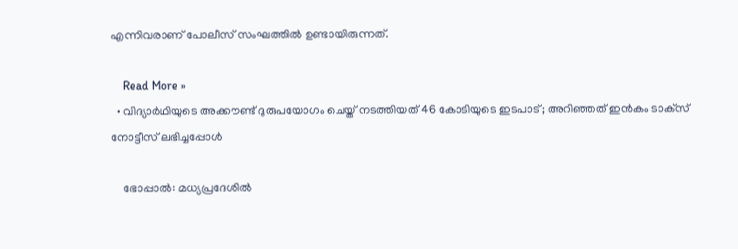എന്നിവരാണ് പോലീസ് സംഘത്തില്‍ ഉണ്ടായിരുന്നത്.

    Read More »
  • വിദ്യാര്‍ഥിയുടെ അക്കൗണ്ട് ദുരുപയോഗം ചെയ്ത് നടത്തിയത് 46 കോടിയുടെ ഇടപാട്; അറിഞ്ഞത് ഇന്‍കം ടാക്‌സ് നോട്ടീസ് ലഭിച്ചപ്പോള്‍

    ഭോപ്പാല്‍: മധ്യപ്രദേശില്‍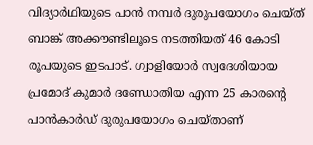വിദ്യാര്‍ഥിയുടെ പാന്‍ നമ്പര്‍ ദുരുപയോഗം ചെയ്ത് ബാങ്ക് അക്കൗണ്ടിലൂടെ നടത്തിയത് 46 കോടി രൂപയുടെ ഇടപാട്. ഗ്വാളിയോര്‍ സ്വദേശിയായ പ്രമോദ് കുമാര്‍ ദണ്ഡോതിയ എന്ന 25 കാരന്റെ പാന്‍കാര്‍ഡ് ദുരുപയോഗം ചെയ്താണ്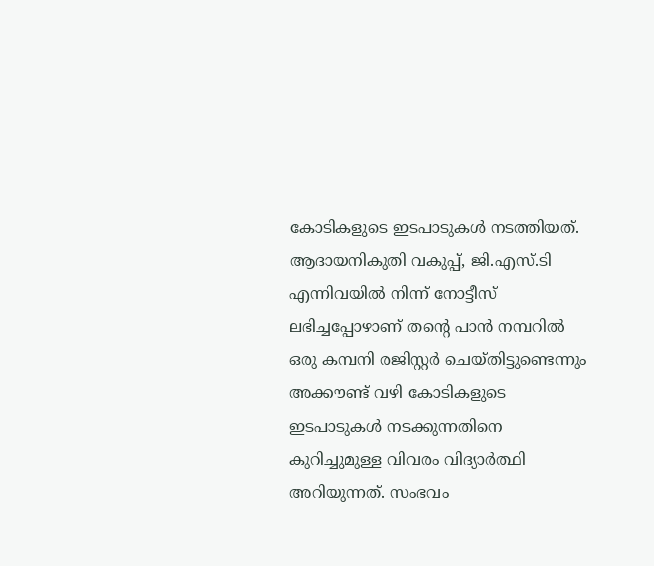കോടികളുടെ ഇടപാടുകള്‍ നടത്തിയത്. ആദായനികുതി വകുപ്പ്, ജി.എസ്.ടി എന്നിവയില്‍ നിന്ന് നോട്ടീസ് ലഭിച്ചപ്പോഴാണ് തന്റെ പാന്‍ നമ്പറില്‍ ഒരു കമ്പനി രജിസ്റ്റര്‍ ചെയ്തിട്ടുണ്ടെന്നും അക്കൗണ്ട് വഴി കോടികളുടെ ഇടപാടുകള്‍ നടക്കുന്നതിനെ കുറിച്ചുമുള്ള വിവരം വിദ്യാര്‍ത്ഥി അറിയുന്നത്. സംഭവം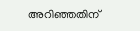അറിഞ്ഞതിന്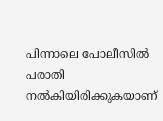പിന്നാലെ പോലീസില്‍ പരാതി നല്‍കിയിരിക്കുകയാണ്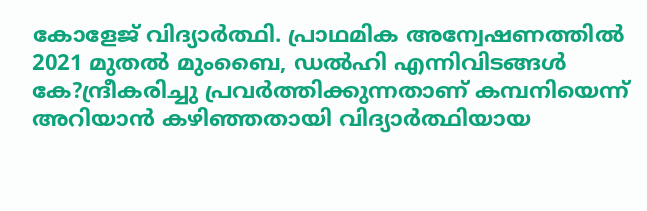കോളേജ് വിദ്യാര്‍ത്ഥി. പ്രാഥമിക അന്വേഷണത്തില്‍ 2021 മുതല്‍ മുംബൈ, ഡല്‍ഹി എന്നിവിടങ്ങള്‍ കേ?ന്ദ്രീകരിച്ചു പ്രവര്‍ത്തിക്കുന്നതാണ് കമ്പനിയെന്ന് അറിയാന്‍ കഴിഞ്ഞതായി വിദ്യാര്‍ത്ഥിയായ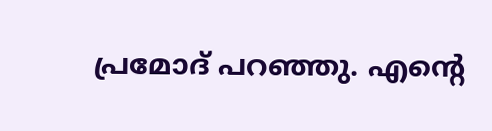പ്രമോദ് പറഞ്ഞു. എന്റെ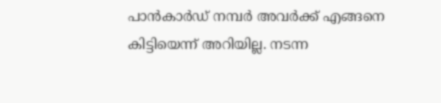പാന്‍കാര്‍ഡ് നമ്പര്‍ അവര്‍ക്ക് എങ്ങനെ കിട്ടിയെന്ന് അറിയില്ല. നടന്ന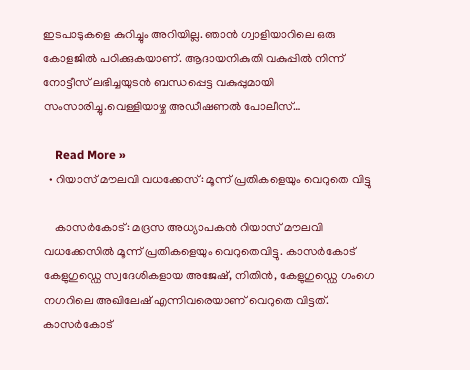ഇടപാടുകളെ കുറിച്ചും അറിയില്ല. ഞാന്‍ ഗ്വാളിയാറിലെ ഒരു കോളജില്‍ പഠിക്കുകയാണ്. ആദായനികുതി വകുപ്പില്‍ നിന്ന് നോട്ടീസ് ലഭിച്ചയുടന്‍ ബന്ധപ്പെട്ട വകുപ്പുമായി സംസാരിച്ചു.വെള്ളിയാഴ്ച അഡീഷണല്‍ പോലീസ്…

    Read More »
  • റിയാസ് മൗലവി വധക്കേസ്: മൂന്ന് പ്രതികളെയും വെറുതെ വിട്ടു

    കാസര്‍കോട്: മദ്രസ അധ്യാപകന്‍ റിയാസ് മൗലവി വധക്കേസില്‍ മൂന്ന് പ്രതികളെയും വെറുതെവിട്ടു. കാസര്‍കോട് കേളുഗുഡ്ഡെ സ്വദേശികളായ അജേഷ്, നിതിന്‍, കേളുഗുഡ്ഡെ ഗംഗെ നഗറിലെ അഖിലേഷ് എന്നിവരെയാണ് വെറുതെ വിട്ടത്. കാസര്‍കോട്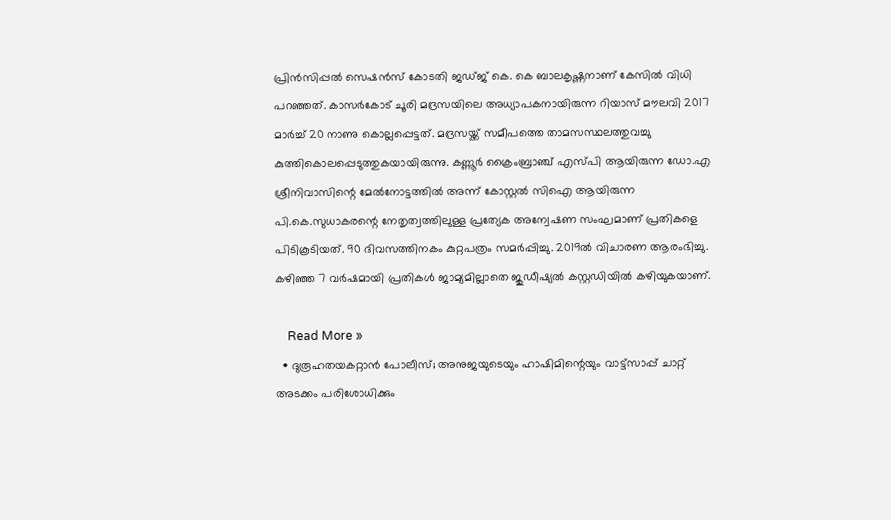പ്രിന്‍സിപ്പല്‍ സെഷന്‍സ് കോടതി ജഡ്ജ് കെ. കെ ബാലകൃഷ്ണനാണ് കേസില്‍ വിധി പറഞ്ഞത്. കാസര്‍കോട് ചൂരി മദ്രസയിലെ അധ്യാപകനായിരുന്ന റിയാസ് മൗലവി 2017 മാര്‍ച്ച് 20 നാണു കൊല്ലപ്പെട്ടത്. മദ്രസയ്ക്ക് സമീപത്തെ താമസസ്ഥലത്തുവച്ചു കുത്തികൊലപ്പെടുത്തുകയായിരുന്നു. കണ്ണൂര്‍ ക്രൈംബ്രാഞ്ച് എസ്പി ആയിരുന്ന ഡോ.എ ശ്രീനിവാസിന്റെ മേല്‍നോട്ടത്തില്‍ അന്ന് കോസ്റ്റല്‍ സിഐ ആയിരുന്ന പി.കെ.സുധാകരന്റെ നേതൃത്വത്തിലുള്ള പ്രത്യേക അന്വേഷണ സംഘമാണ് പ്രതികളെ പിടികൂടിയത്. 90 ദിവസത്തിനകം കുറ്റപത്രം സമര്‍പ്പിച്ചു. 2019ല്‍ വിചാരണ ആരംഭിച്ചു. കഴിഞ്ഞ 7 വര്‍ഷമായി പ്രതികള്‍ ജാമ്യമില്ലാതെ ജുഡീഷ്യല്‍ കസ്റ്റഡിയില്‍ കഴിയുകയാണ്.

    Read More »
  • ദുരൂഹതയകറ്റാന്‍ പോലീസ്; അനുജയുടെയും ഹാഷിമിന്റെയും വാട്ട്സാപ്പ് ചാറ്റ് അടക്കം പരിശോധിക്കും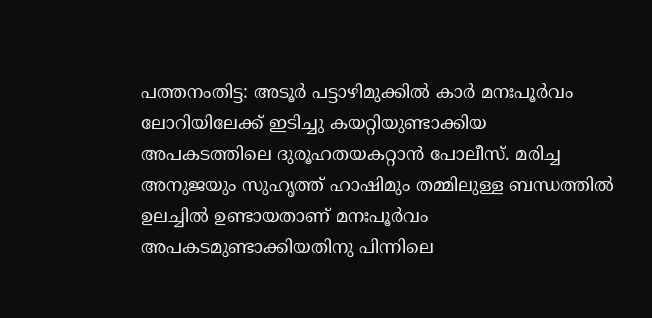പത്തനംതിട്ട: അടൂര്‍ പട്ടാഴിമുക്കില്‍ കാര്‍ മനഃപൂര്‍വം ലോറിയിലേക്ക് ഇടിച്ചു കയറ്റിയുണ്ടാക്കിയ അപകടത്തിലെ ദുരൂഹതയകറ്റാന്‍ പോലീസ്. മരിച്ച അനുജയും സുഹൃത്ത് ഹാഷിമും തമ്മിലുള്ള ബന്ധത്തില്‍ ഉലച്ചില്‍ ഉണ്ടായതാണ് മനഃപൂര്‍വം അപകടമുണ്ടാക്കിയതിനു പിന്നിലെ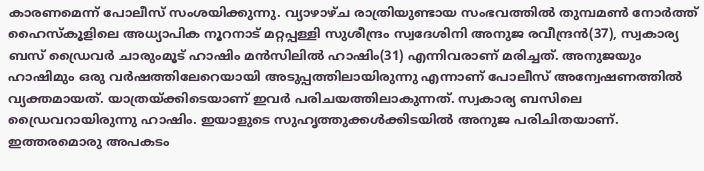കാരണമെന്ന് പോലീസ് സംശയിക്കുന്നു. വ്യാഴാഴ്ച രാത്രിയുണ്ടായ സംഭവത്തില്‍ തുമ്പമണ്‍ നോര്‍ത്ത് ഹൈസ്‌കൂളിലെ അധ്യാപിക നൂറനാട് മറ്റപ്പള്ളി സുശീന്ദ്രം സ്വദേശിനി അനുജ രവീന്ദ്രന്‍(37), സ്വകാര്യ ബസ് ഡ്രൈവര്‍ ചാരുംമൂട് ഹാഷിം മന്‍സിലില്‍ ഹാഷിം(31) എന്നിവരാണ് മരിച്ചത്. അനുജയും ഹാഷിമും ഒരു വര്‍ഷത്തിലേറെയായി അടുപ്പത്തിലായിരുന്നു എന്നാണ് പോലീസ് അന്വേഷണത്തില്‍ വ്യക്തമായത്. യാത്രയ്ക്കിടെയാണ് ഇവര്‍ പരിചയത്തിലാകുന്നത്. സ്വകാര്യ ബസിലെ ഡ്രൈവറായിരുന്നു ഹാഷിം. ഇയാളുടെ സുഹൃത്തുക്കള്‍ക്കിടയില്‍ അനുജ പരിചിതയാണ്. ഇത്തരമൊരു അപകടം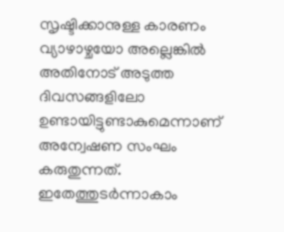സൃഷ്ടിക്കാനുള്ള കാരണം വ്യാഴാഴ്ചയോ അല്ലെങ്കില്‍ അതിനോട് അടുത്ത ദിവസങ്ങളിലോ ഉണ്ടായിട്ടുണ്ടാകുമെന്നാണ് അന്വേഷണ സംഘം കരുതുന്നത്. ഇതേത്തുടര്‍ന്നാകാം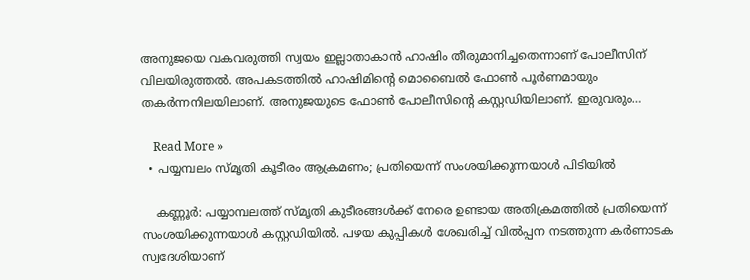അനുജയെ വകവരുത്തി സ്വയം ഇല്ലാതാകാന്‍ ഹാഷിം തീരുമാനിച്ചതെന്നാണ് പോലീസിന് വിലയിരുത്തല്‍. അപകടത്തില്‍ ഹാഷിമിന്റെ മൊബൈല്‍ ഫോണ്‍ പൂര്‍ണമായും തകര്‍ന്നനിലയിലാണ്. അനുജയുടെ ഫോണ്‍ പോലീസിന്റെ കസ്റ്റഡിയിലാണ്. ഇരുവരും…

    Read More »
  • പയ്യമ്പലം സ്മൃതി കൂടീരം ആക്രമണം; പ്രതിയെന്ന് സംശയിക്കുന്നയാള്‍ പിടിയില്‍

    കണ്ണൂര്‍: പയ്യാമ്പലത്ത് സ്മൃതി കുടീരങ്ങള്‍ക്ക് നേരെ ഉണ്ടായ അതിക്രമത്തില്‍ പ്രതിയെന്ന് സംശയിക്കുന്നയാള്‍ കസ്റ്റഡിയില്‍. പഴയ കുപ്പികള്‍ ശേഖരിച്ച് വില്‍പ്പന നടത്തുന്ന കര്‍ണാടക സ്വദേശിയാണ്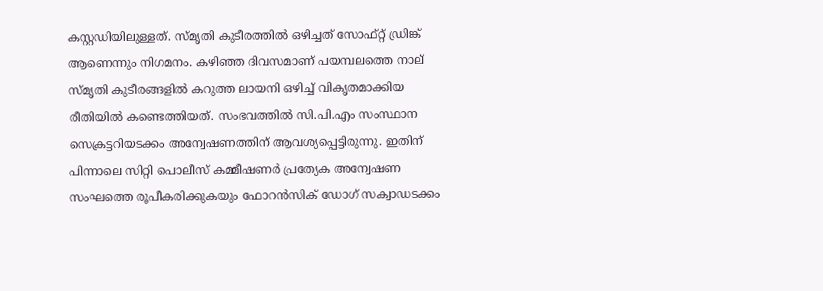കസ്റ്റഡിയിലുള്ളത്. സ്മൃതി കുടീരത്തില്‍ ഒഴിച്ചത് സോഫ്റ്റ് ഡ്രിങ്ക് ആണെന്നും നിഗമനം. കഴിഞ്ഞ ദിവസമാണ് പയമ്പലത്തെ നാല് സ്മൃതി കുടീരങ്ങളില്‍ കറുത്ത ലായനി ഒഴിച്ച് വികൃതമാക്കിയ രീതിയില്‍ കണ്ടെത്തിയത്. സംഭവത്തില്‍ സി.പി.എം സംസ്ഥാന സെക്രട്ടറിയടക്കം അന്വേഷണത്തിന് ആവശ്യപ്പെട്ടിരുന്നു. ഇതിന് പിന്നാലെ സിറ്റി പൊലീസ് കമ്മീഷണര്‍ പ്രത്യേക അന്വേഷണ സംഘത്തെ രൂപീകരിക്കുകയും ഫോറന്‍സിക് ഡോഗ് സക്വാഡടക്കം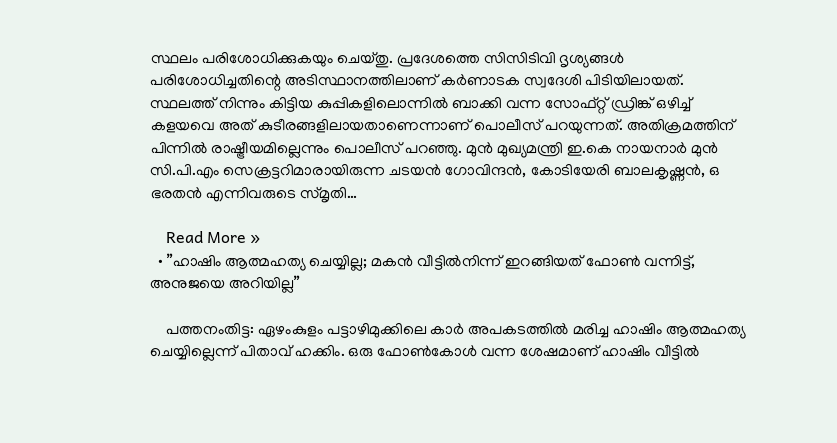സ്ഥലം പരിശോധിക്കുകയും ചെയ്തു. പ്രദേശത്തെ സിസിടിവി ദൃശ്യങ്ങള്‍ പരിശോധിച്ചതിന്റെ അടിസ്ഥാനത്തിലാണ് കര്‍ണാടക സ്വദേശി പിടിയിലായത്. സ്ഥലത്ത് നിന്നും കിട്ടിയ കുപ്പികളിലൊന്നില്‍ ബാക്കി വന്ന സോഫ്റ്റ് ഡ്രിങ്ക് ഒഴിച്ച് കളയവെ അത് കുടീരങ്ങളിലായതാണെന്നാണ് പൊലീസ് പറയുന്നത്. അതിക്രമത്തിന് പിന്നില്‍ രാഷ്ട്രീയമില്ലെന്നും പൊലീസ് പറഞ്ഞു. മുന്‍ മുഖ്യമന്ത്രി ഇ.കെ നായനാര്‍ മുന്‍ സി.പി.എം സെക്രട്ടറിമാരായിരുന്ന ചടയന്‍ ഗോവിന്ദന്‍, കോടിയേരി ബാലകൃഷ്ണന്‍, ഒ ഭരതന്‍ എന്നിവരുടെ സ്മൃതി…

    Read More »
  • ”ഹാഷിം ആത്മഹത്യ ചെയ്യില്ല; മകന്‍ വീട്ടില്‍നിന്ന് ഇറങ്ങിയത് ഫോണ്‍ വന്നിട്ട്, അനുജയെ അറിയില്ല”

    പത്തനംതിട്ട: ഏഴംകുളം പട്ടാഴിമുക്കിലെ കാര്‍ അപകടത്തില്‍ മരിച്ച ഹാഷിം ആത്മഹത്യ ചെയ്യില്ലെന്ന് പിതാവ് ഹക്കിം. ഒരു ഫോണ്‍കോള്‍ വന്ന ശേഷമാണ് ഹാഷിം വീട്ടില്‍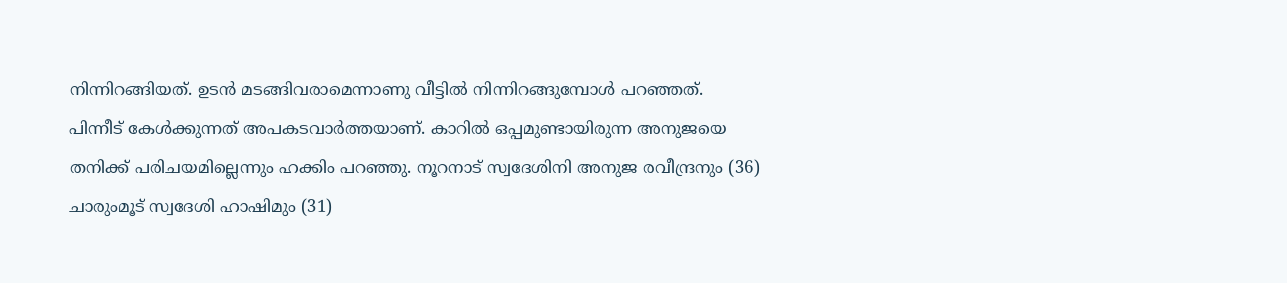നിന്നിറങ്ങിയത്. ഉടന്‍ മടങ്ങിവരാമെന്നാണു വീട്ടില്‍ നിന്നിറങ്ങുമ്പോള്‍ പറഞ്ഞത്. പിന്നീട് കേള്‍ക്കുന്നത് അപകടവാര്‍ത്തയാണ്. കാറില്‍ ഒപ്പമുണ്ടായിരുന്ന അനുജയെ തനിക്ക് പരിചയമില്ലെന്നും ഹക്കിം പറഞ്ഞു. നൂറനാട് സ്വദേശിനി അനുജ രവീന്ദ്രനും (36) ചാരുംമൂട് സ്വദേശി ഹാഷിമും (31)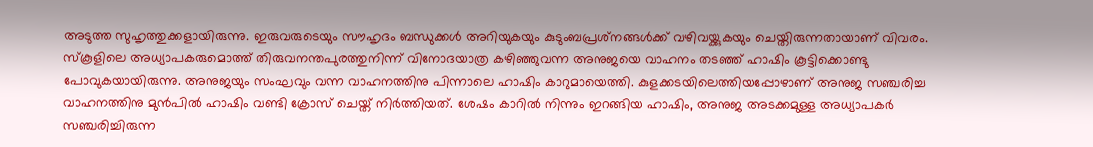അടുത്ത സുഹൃത്തുക്കളായിരുന്നു. ഇരുവരുടെയും സൗഹൃദം ബന്ധുക്കള്‍ അറിയുകയും കുടുംബപ്രശ്‌നങ്ങള്‍ക്ക് വഴിവയ്ക്കുകയും ചെയ്തിരുന്നതായാണ് വിവരം. സ്‌കൂളിലെ അധ്യാപകരുമൊത്ത് തിരുവനന്തപുരത്തുനിന്ന് വിനോദയാത്ര കഴിഞ്ഞുവന്ന അനുജയെ വാഹനം തടഞ്ഞ് ഹാഷിം കൂട്ടിക്കൊണ്ടു പോവുകയായിരുന്നു. അനുജയും സംഘവും വന്ന വാഹനത്തിനു പിന്നാലെ ഹാഷിം കാറുമായെത്തി. കുളക്കടയിലെത്തിയപ്പോഴാണ് അനുജ സഞ്ചരിച്ച വാഹനത്തിനു മുന്‍പില്‍ ഹാഷിം വണ്ടി ക്രോസ് ചെയ്ത് നിര്‍ത്തിയത്. ശേഷം കാറില്‍ നിന്നും ഇറങ്ങിയ ഹാഷിം, അനുജ അടക്കമുള്ള അധ്യാപകര്‍ സഞ്ചരിച്ചിരുന്ന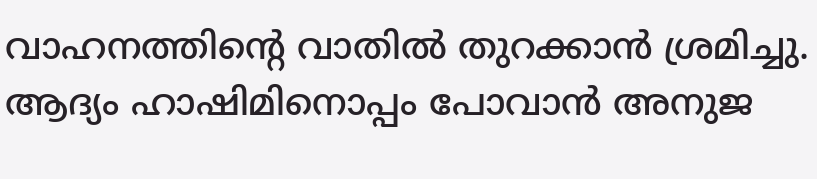വാഹനത്തിന്റെ വാതില്‍ തുറക്കാന്‍ ശ്രമിച്ചു. ആദ്യം ഹാഷിമിനൊപ്പം പോവാന്‍ അനുജ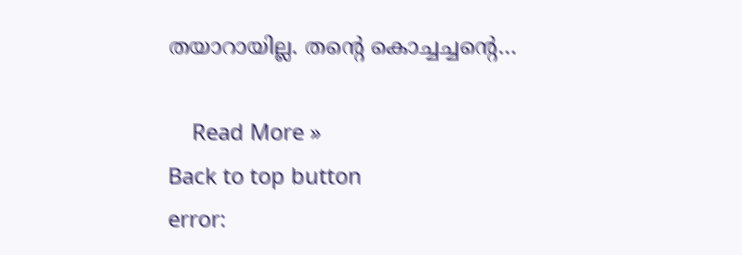തയാറായില്ല. തന്റെ കൊച്ചച്ചന്റെ…

    Read More »
Back to top button
error: